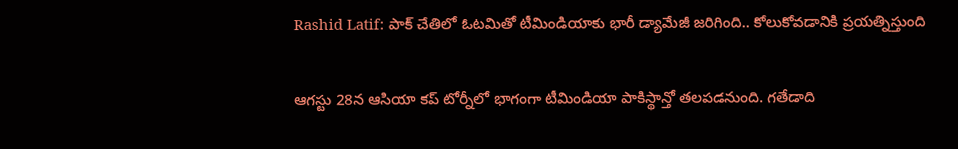Rashid Latif: పాక్ చేతిలో ఓటమితో టీమిండియాకు భారీ డ్యామేజీ జరిగింది.. కోలుకోవడానికి ప్రయత్నిస్తుంది

ఆగస్టు 28న ఆసియా కప్ టోర్నీలో భాగంగా టీమిండియా పాకిస్థాన్తో తలపడనుంది. గతేడాది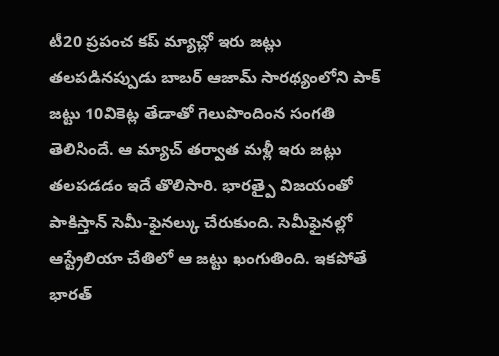టీ20 ప్రపంచ కప్ మ్యాచ్లో ఇరు జట్లు తలపడినప్పుడు బాబర్ ఆజామ్ సారథ్యంలోని పాక్ జట్టు 10వికెట్ల తేడాతో గెలుపొందింన సంగతి తెలిసిందే. ఆ మ్యాచ్ తర్వాత మళ్లీ ఇరు జట్లు తలపడడం ఇదే తొలిసారి. భారత్పై విజయంతో పాకిస్తాన్ సెమీ-ఫైనల్కు చేరుకుంది. సెమీఫైనల్లో ఆస్ట్రేలియా చేతిలో ఆ జట్టు ఖంగుతింది. ఇకపోతే భారత్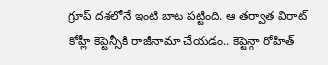గ్రూప్ దశలోనే ఇంటి బాట పట్టింది. ఆ తర్వాత విరాట్ కోహ్లీ కెప్టెన్సీకి రాజీనామా చేయడం.. కెప్టెన్గా రోహిత్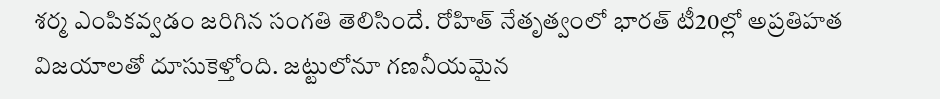శర్మ ఎంపికవ్వడం జరిగిన సంగతి తెలిసిందే. రోహిత్ నేతృత్వంలో భారత్ టీ20ల్లో అప్రతిహత విజయాలతో దూసుకెళ్తోంది. జట్టులోనూ గణనీయమైన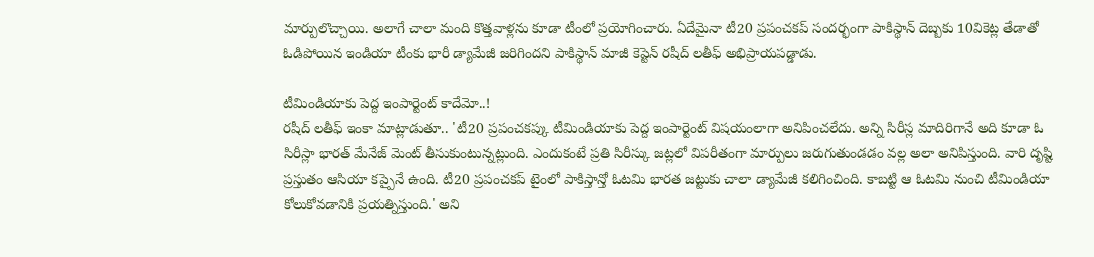మార్పులొచ్చాయి. అలాగే చాలా మంది కొత్తవాళ్లను కూడా టీంలో ప్రయోగించారు. ఏదేమైనా టీ20 ప్రపంచకప్ సందర్భంగా పాకిస్థాన్ దెబ్బకు 10వికెట్ల తేడాతో ఓడిపోయిన ఇండియా టీంకు భారీ డ్యామేజీ జరిగిందని పాకిస్థాన్ మాజీ కెప్టెన్ రషీద్ లతీఫ్ అభిప్రాయపడ్డాడు.

టీమిండియాకు పెద్ద ఇంపార్టెంట్ కాదేమో..!
రషీద్ లతీఫ్ ఇంకా మాట్లాడుతూ.. 'టీ20 ప్రపంచకప్కు టీమిండియాకు పెద్ద ఇంపార్టెంట్ విషయంలాగా అనిపించలేదు. అన్ని సిరీస్ల మాదిరిగానే అది కూడా ఓ సిరీస్లా భారత్ మేనేజ్ మెంట్ తీసుకుంటున్నట్లుంది. ఎందుకంటే ప్రతి సిరీస్కు జట్లలో విపరీతంగా మార్పులు జరుగుతుండడం వల్ల అలా అనిపిస్తుంది. వారి దృష్టి ప్రస్తుతం ఆసియా కప్పైనే ఉంది. టీ20 ప్రపంచకప్ టైంలో పాకిస్తాన్తో ఓటమి భారత జట్టుకు చాలా డ్యామేజీ కలిగించింది. కాబట్టి ఆ ఓటమి నుంచి టీమిండియా కోలుకోవడానికి ప్రయత్నిస్తుంది.' అని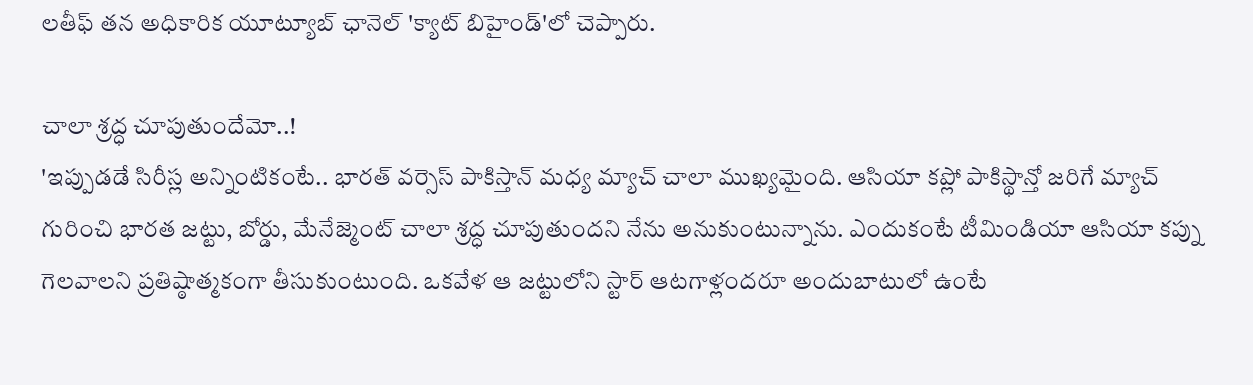లతీఫ్ తన అధికారిక యూట్యూబ్ ఛానెల్ 'క్యాట్ బిహైండ్'లో చెప్పారు.

చాలా శ్రద్ధ చూపుతుందేమో..!
'ఇప్పుడడే సిరీస్ల అన్నింటికంటే.. భారత్ వర్సెస్ పాకిస్తాన్ మధ్య మ్యాచ్ చాలా ముఖ్యమైంది. ఆసియా కప్లో పాకిస్థాన్తో జరిగే మ్యాచ్ గురించి భారత జట్టు, బోర్డు, మేనేజ్మెంట్ చాలా శ్రద్ధ చూపుతుందని నేను అనుకుంటున్నాను. ఎందుకంటే టీమిండియా ఆసియా కప్ను గెలవాలని ప్రతిష్ఠాత్మకంగా తీసుకుంటుంది. ఒకవేళ ఆ జట్టులోని స్టార్ ఆటగాళ్లందరూ అందుబాటులో ఉంటే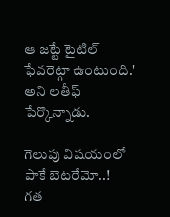ఆ జట్టే టైటిల్ ఫేవరెట్గా ఉంటుంది.' అని లతీఫ్ పేర్కొన్నాడు.

గెలుపు విషయంలో పాకే బెటరేమో..!
గత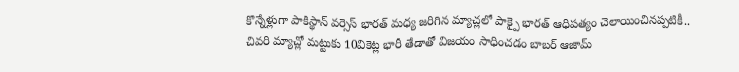కొన్నేళ్లుగా పాకిస్థాన్ వర్సెస్ భారత్ మధ్య జరిగిన మ్యాచ్లలో పాక్పై భారత్ ఆధిపత్యం చెలాయించినప్పటికీ.. చివరి మ్యాచ్లో మట్టుకు 10వికెట్ల భారీ తేడాతో విజయం సాధించడం బాబర్ ఆజామ్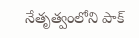నేతృత్వంలోని పాక్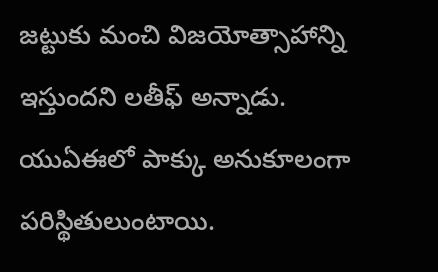జట్టుకు మంచి విజయోత్సాహాన్ని ఇస్తుందని లతీఫ్ అన్నాడు. యుఏఈలో పాక్కు అనుకూలంగా పరిస్థితులుంటాయి.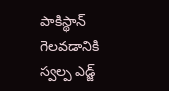పాకిస్థాన్ గెలవడానికి స్వల్ప ఎడ్జ్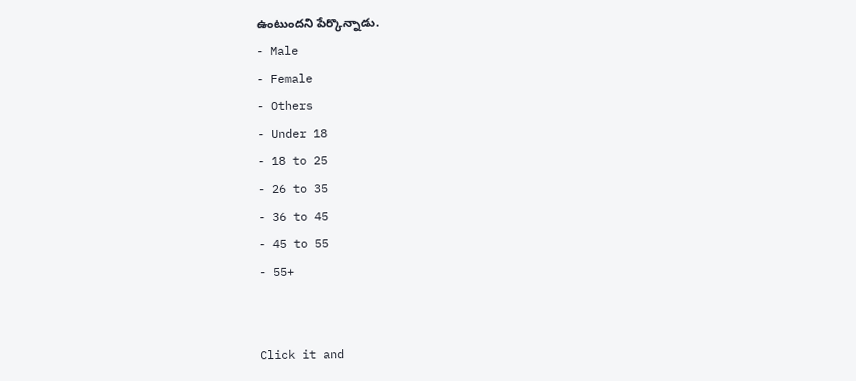ఉంటుందని పేర్కొన్నాడు.
- Male
- Female
- Others
- Under 18
- 18 to 25
- 26 to 35
- 36 to 45
- 45 to 55
- 55+


Click it and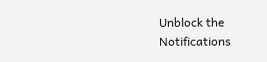Unblock the Notifications